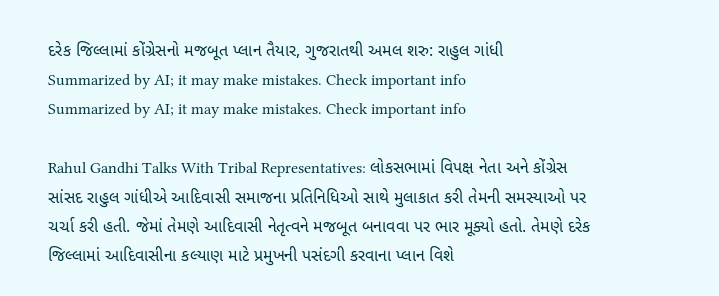દરેક જિલ્લામાં કોંગ્રેસનો મજબૂત પ્લાન તૈયાર, ગુજરાતથી અમલ શરુ: રાહુલ ગાંધી
Summarized by AI; it may make mistakes. Check important info
Summarized by AI; it may make mistakes. Check important info

Rahul Gandhi Talks With Tribal Representatives: લોકસભામાં વિપક્ષ નેતા અને કોંગ્રેસ સાંસદ રાહુલ ગાંધીએ આદિવાસી સમાજના પ્રતિનિધિઓ સાથે મુલાકાત કરી તેમની સમસ્યાઓ પર ચર્ચા કરી હતી. જેમાં તેમણે આદિવાસી નેતૃત્વને મજબૂત બનાવવા પર ભાર મૂક્યો હતો. તેમણે દરેક જિલ્લામાં આદિવાસીના કલ્યાણ માટે પ્રમુખની પસંદગી કરવાના પ્લાન વિશે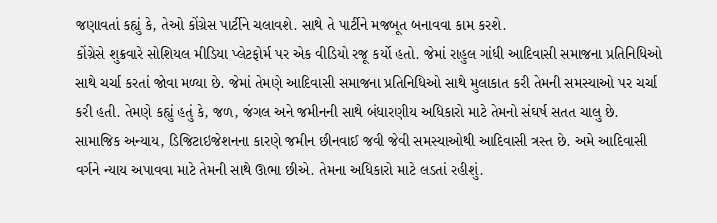જણાવતાં કહ્યું કે, તેઓ કોંગ્રેસ પાર્ટીને ચલાવશે. સાથે તે પાર્ટીને મજબૂત બનાવવા કામ કરશે.
કોંગ્રેસે શુક્રવારે સોશિયલ મીડિયા પ્લેટફોર્મ પર એક વીડિયો રજૂ કર્યો હતો. જેમાં રાહુલ ગાંધી આદિવાસી સમાજના પ્રતિનિધિઓ સાથે ચર્ચા કરતાં જોવા મળ્યા છે. જેમાં તેમણે આદિવાસી સમાજના પ્રતિનિધિઓ સાથે મુલાકાત કરી તેમની સમસ્યાઓ પર ચર્ચા કરી હતી. તેમણે કહ્યું હતું કે, જળ, જંગલ અને જમીનની સાથે બંધારણીય અધિકારો માટે તેમનો સંઘર્ષ સતત ચાલુ છે. સામાજિક અન્યાય, ડિજિટાઇજેશનના કારણે જમીન છીનવાઈ જવી જેવી સમસ્યાઓથી આદિવાસી ત્રસ્ત છે. અમે આદિવાસી વર્ગને ન્યાય અપાવવા માટે તેમની સાથે ઊભા છીએ. તેમના અધિકારો માટે લડતાં રહીશું.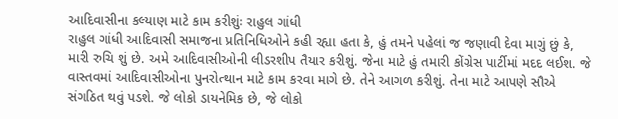આદિવાસીના કલ્યાણ માટે કામ કરીશુંઃ રાહુલ ગાંધી
રાહુલ ગાંધી આદિવાસી સમાજના પ્રતિનિધિઓને કહી રહ્યા હતા કે, હું તમને પહેલાં જ જણાવી દેવા માગું છું કે, મારી રુચિ શું છે. અમે આદિવાસીઓની લીડરશીપ તૈયાર કરીશું. જેના માટે હું તમારી કોંગ્રેસ પાર્ટીમાં મદદ લઈશ. જે વાસ્તવમાં આદિવાસીઓના પુનરોત્થાન માટે કામ કરવા માગે છે. તેને આગળ કરીશું. તેના માટે આપણે સૌએ સંગઠિત થવું પડશે. જે લોકો ડાયનેમિક છે, જે લોકો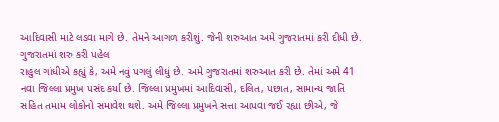આદિવાસી માટે લડવા માગે છે. તેમને આગળ કરીશું. જેની શરુઆત અમે ગુજરાતમાં કરી દીધી છે.
ગુજરાતમાં શરુ કરી પહેલ
રાહુલ ગાંધીએ કહ્યું કે, અમે નવું પગલું લીધું છે. અમે ગુજરાતમાં શરુઆત કરી છે. તેમાં અમે 41 નવા જિલ્લા પ્રમુખ પસંદ કર્યા છે. જિલ્લા પ્રમુખમાં આદિવાસી, દલિત, પછાત, સામાન્ય જાતિ સહિત તમામ લોકોનો સમાવેશ થશે. અમે જિલ્લા પ્રમુખને સત્તા આપવા જઈ રહ્યા છીએ, જે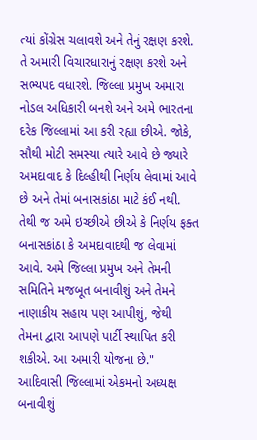ત્યાં કોંગ્રેસ ચલાવશે અને તેનું રક્ષણ કરશે. તે અમારી વિચારધારાનું રક્ષણ કરશે અને સભ્યપદ વધારશે. જિલ્લા પ્રમુખ અમારા નોડલ અધિકારી બનશે અને અમે ભારતના દરેક જિલ્લામાં આ કરી રહ્યા છીએ. જોકે, સૌથી મોટી સમસ્યા ત્યારે આવે છે જ્યારે અમદાવાદ કે દિલ્હીથી નિર્ણય લેવામાં આવે છે અને તેમાં બનાસકાંઠા માટે કંઈ નથી. તેથી જ અમે ઇચ્છીએ છીએ કે નિર્ણય ફક્ત બનાસકાંઠા કે અમદાવાદથી જ લેવામાં આવે. અમે જિલ્લા પ્રમુખ અને તેમની સમિતિને મજબૂત બનાવીશું અને તેમને નાણાકીય સહાય પણ આપીશું, જેથી તેમના દ્વારા આપણે પાર્ટી સ્થાપિત કરી શકીએ. આ અમારી યોજના છે."
આદિવાસી જિલ્લામાં એકમનો અધ્યક્ષ બનાવીશું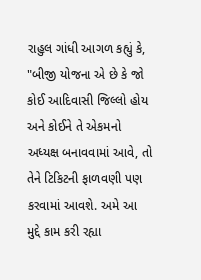રાહુલ ગાંધી આગળ કહ્યું કે, "બીજી યોજના એ છે કે જો કોઈ આદિવાસી જિલ્લો હોય અને કોઈને તે એકમનો અધ્યક્ષ બનાવવામાં આવે, તો તેને ટિકિટની ફાળવણી પણ કરવામાં આવશે. અમે આ મુદ્દે કામ કરી રહ્યા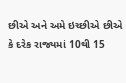છીએ અને અમે ઇચ્છીએ છીએ કે દરેક રાજ્યમાં 10થી 15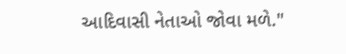આદિવાસી નેતાઓ જોવા મળે."